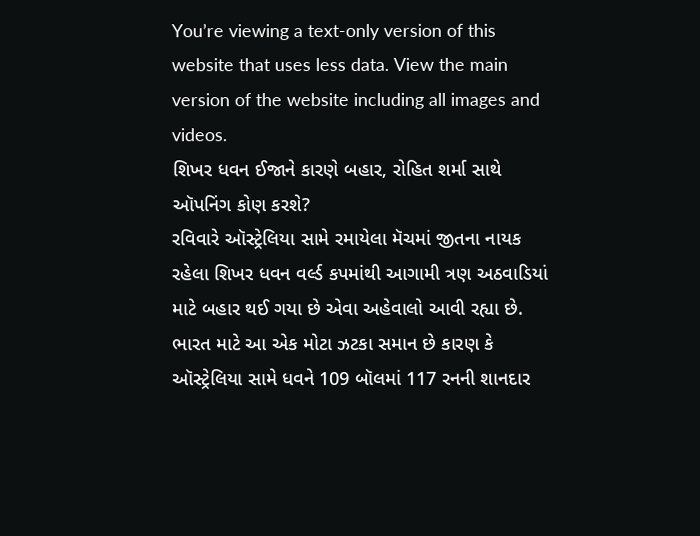You’re viewing a text-only version of this website that uses less data. View the main version of the website including all images and videos.
શિખર ધવન ઈજાને કારણે બહાર, રોહિત શર્મા સાથે ઑપનિંગ કોણ કરશે?
રવિવારે ઑસ્ટ્રેલિયા સામે રમાયેલા મૅચમાં જીતના નાયક રહેલા શિખર ધવન વર્લ્ડ કપમાંથી આગામી ત્રણ અઠવાડિયાં માટે બહાર થઈ ગયા છે એવા અહેવાલો આવી રહ્યા છે.
ભારત માટે આ એક મોટા ઝટકા સમાન છે કારણ કે ઑસ્ટ્રેલિયા સામે ધવને 109 બૉલમાં 117 રનની શાનદાર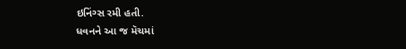ઇનિંગ્સ રમી હતી.
ધવનને આ જ મૅચમાં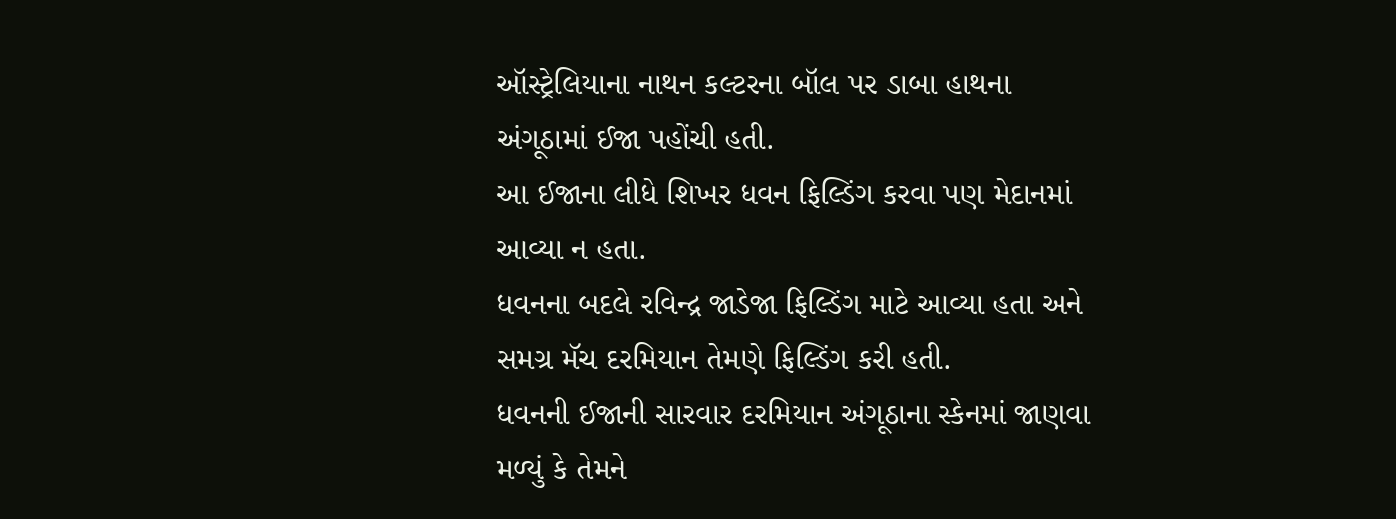ઑસ્ટ્રેલિયાના નાથન કલ્ટરના બૉલ પર ડાબા હાથના અંગૂઠામાં ઈજા પહોંચી હતી.
આ ઈજાના લીધે શિખર ધવન ફિલ્ડિંગ કરવા પણ મેદાનમાં આવ્યા ન હતા.
ધવનના બદલે રવિન્દ્ર જાડેજા ફિલ્ડિંગ માટે આવ્યા હતા અને સમગ્ર મૅચ દરમિયાન તેમણે ફિલ્ડિંગ કરી હતી.
ધવનની ઈજાની સારવાર દરમિયાન અંગૂઠાના સ્કેનમાં જાણવા મળ્યું કે તેમને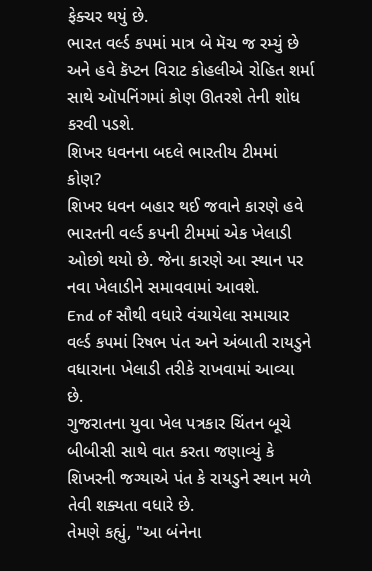ફેક્ચર થયું છે.
ભારત વર્લ્ડ કપમાં માત્ર બે મૅચ જ રમ્યું છે અને હવે કૅપ્ટન વિરાટ કોહલીએ રોહિત શર્મા સાથે ઑપનિંગમાં કોણ ઊતરશે તેની શોધ કરવી પડશે.
શિખર ધવનના બદલે ભારતીય ટીમમાં કોણ?
શિખર ધવન બહાર થઈ જવાને કારણે હવે ભારતની વર્લ્ડ કપની ટીમમાં એક ખેલાડી ઓછો થયો છે. જેના કારણે આ સ્થાન પર નવા ખેલાડીને સમાવવામાં આવશે.
End of સૌથી વધારે વંચાયેલા સમાચાર
વર્લ્ડ કપમાં રિષભ પંત અને અંબાતી રાયડુને વધારાના ખેલાડી તરીકે રાખવામાં આવ્યા છે.
ગુજરાતના યુવા ખેલ પત્રકાર ચિંતન બૂચે બીબીસી સાથે વાત કરતા જણાવ્યું કે શિખરની જગ્યાએ પંત કે રાયડુને સ્થાન મળે તેવી શક્યતા વધારે છે.
તેમણે કહ્યું, "આ બંનેના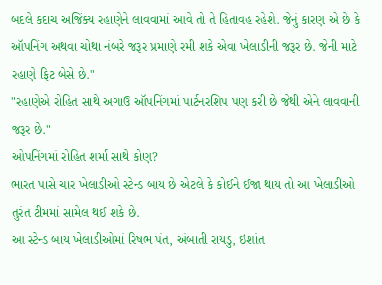બદલે કદાચ અજિંક્ય રહાણેને લાવવામાં આવે તો તે હિતાવહ રહેશે. જેનું કારણ એ છે કે ઑપનિંગ અથવા ચોથા નંબરે જરૂર પ્રમાણે રમી શકે એવા ખેલાડીની જરૂર છે. જેની માટે રહાણે ફિટ બેસે છે."
"રહાણેએ રોહિત સાથે અગાઉ ઑપનિંગમાં પાર્ટનરશિપ પણ કરી છે જેથી એને લાવવાની જરૂર છે."
ઓપનિંગમાં રોહિત શર્મા સાથે કોણ?
ભારત પાસે ચાર ખેલાડીઓ સ્ટેન્ડ બાય છે એટલે કે કોઈને ઈજા થાય તો આ ખેલાડીઓ તુરંત ટીમમાં સામેલ થઈ શકે છે.
આ સ્ટેન્ડ બાય ખેલાડીઓમાં રિષભ પંત, અંબાતી રાયડુ, ઇશાંત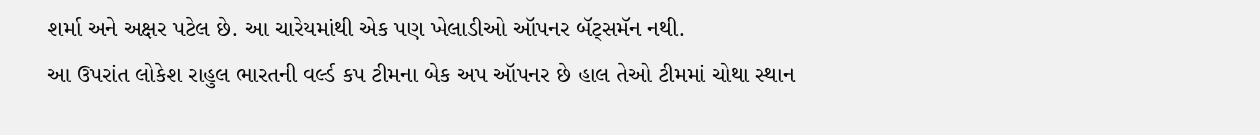શર્મા અને અક્ષર પટેલ છે. આ ચારેયમાંથી એક પણ ખેલાડીઓ ઑપનર બૅટ્સમૅન નથી.
આ ઉપરાંત લોકેશ રાહુલ ભારતની વર્લ્ડ કપ ટીમના બેક અપ ઑપનર છે હાલ તેઓ ટીમમાં ચોથા સ્થાન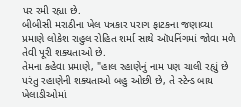પર રમી રહ્યા છે.
બીબીસી મરાઠીના ખેલ પત્રકાર પરાગ ફાટકના જણાવ્યા પ્રમાણે લોકેશ રાહુલ રોહિત શર્મા સાથે ઑપનિંગમાં જોવા મળે તેવી પૂરી શક્યતાઓ છે.
તેમના કહેવા પ્રમાણે, "હાલ રહાણેનું નામ પણ ચાલી રહ્યું છે પરંતુ રહાણેની શક્યતાઓ બહુ ઓછી છે, તે સ્ટેન્ડ બાય ખેલાડીઓમાં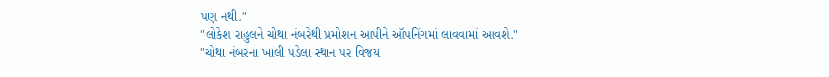પણ નથી."
"લોકેશ રાહુલને ચોથા નંબરેથી પ્રમોશન આપીને ઑપનિંગમાં લાવવામાં આવશે."
"ચોથા નંબરના ખાલી પડેલા સ્થાન પર વિજય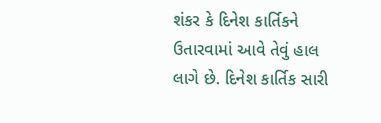શંકર કે દિનેશ કાર્તિકને ઉતારવામાં આવે તેવું હાલ લાગે છે. દિનેશ કાર્તિક સારી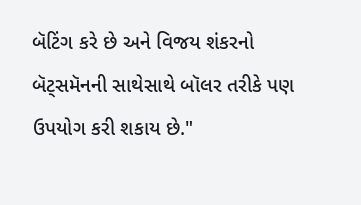બૅટિંગ કરે છે અને વિજય શંકરનો બૅટ્સમૅનની સાથેસાથે બૉલર તરીકે પણ ઉપયોગ કરી શકાય છે."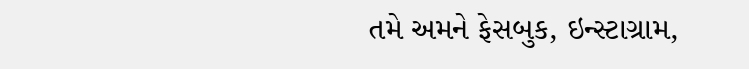તમે અમને ફેસબુક, ઇન્સ્ટાગ્રામ,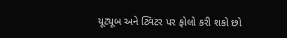યૂટ્યૂબ અને ટ્વિટર પર ફોલો કરી શકો છો